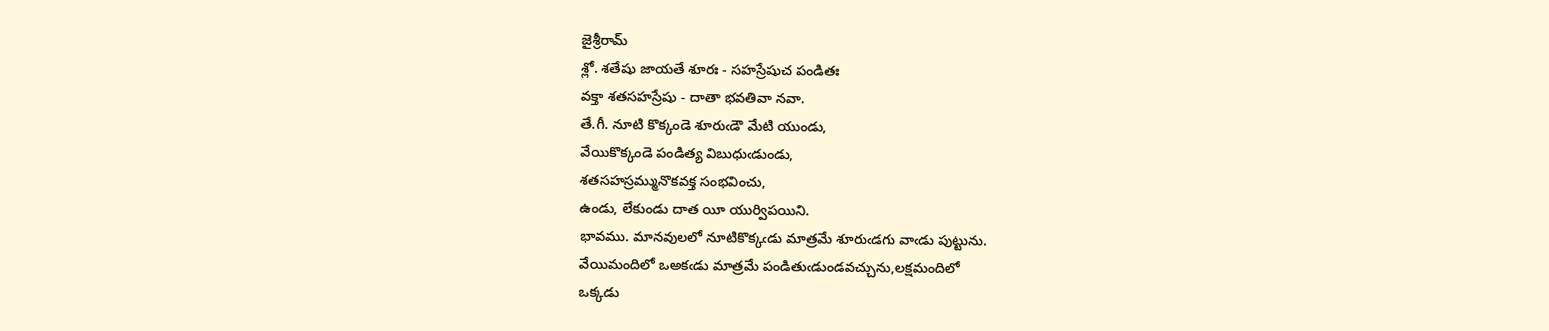జైశ్రీరామ్
శ్లో. శతేషు జాయతే శూరః - సహస్రేషుచ పండితః
వక్తా శతసహస్రేషు - దాతా భవతివా నవా.
తే.గీ. నూటి కొక్కండె శూరుఁడౌ మేటి యుండు,
వేయికొక్కండె పండిత్య విబుధుఁడుండు,
శతసహస్రమ్మునొకవక్త సంభవించు,
ఉండు, లేకుండు దాత యీ యుర్విపయిని.
భావము. మానవులలో నూటికొక్కఁడు మాత్రమే శూరుఁడగు వాఁడు పుట్టును.
వేయిమందిలో ఒఅకఁడు మాత్రమే పండితుఁడుండవచ్చును,లక్షమందిలో
ఒక్కడు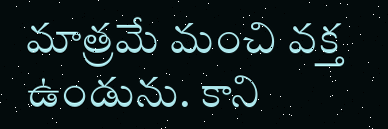మాత్రమే మంచి వక్త ఉండును. కాని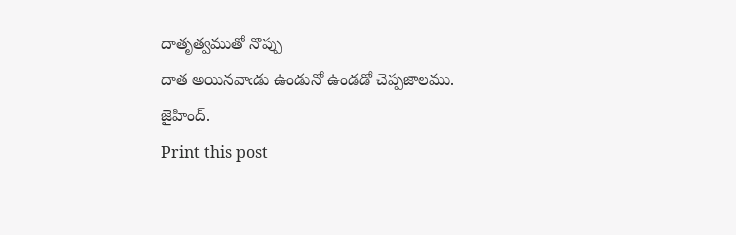దాతృత్వముతో నొప్పు
దాత అయినవాఁడు ఉండునో ఉండడో చెప్పజాలము.
జైహింద్.
Print this post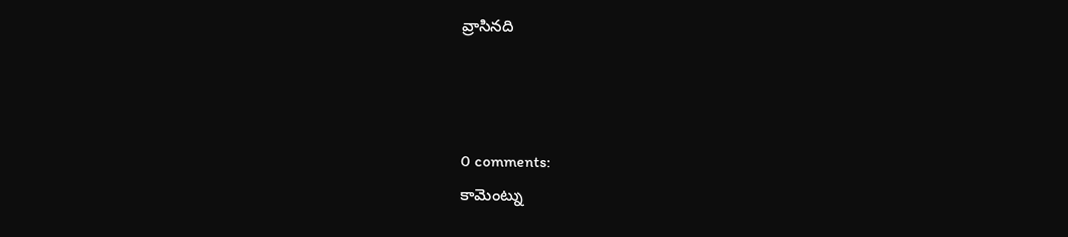వ్రాసినది



0 comments:
కామెంట్ను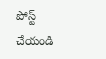పోస్ట్ చేయండి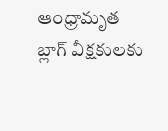ఆంధ్రామృత బ్లాగ్ వీక్షకులకు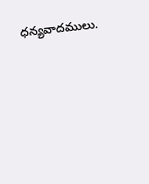ధన్యవాదములు.